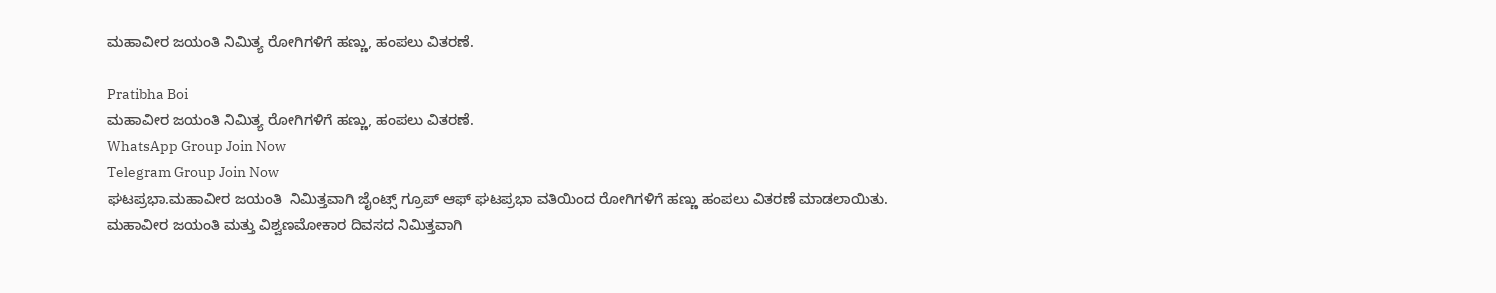ಮಹಾವೀರ ಜಯಂತಿ ನಿಮಿತ್ಯ ರೋಗಿಗಳಿಗೆ ಹಣ್ಣು, ಹಂಪಲು ವಿತರಣೆ.

Pratibha Boi
ಮಹಾವೀರ ಜಯಂತಿ ನಿಮಿತ್ಯ ರೋಗಿಗಳಿಗೆ ಹಣ್ಣು, ಹಂಪಲು ವಿತರಣೆ.
WhatsApp Group Join Now
Telegram Group Join Now
ಘಟಪ್ರಭಾ.ಮಹಾವೀರ ಜಯಂತಿ  ನಿಮಿತ್ತವಾಗಿ ಜೈಂಟ್ಸ್ ಗ್ರೂಪ್ ಆಫ್ ಘಟಪ್ರಭಾ ವತಿಯಿಂದ ರೋಗಿಗಳಿಗೆ ಹಣ್ಣು ಹಂಪಲು ವಿತರಣೆ ಮಾಡಲಾಯಿತು.
ಮಹಾವೀರ ಜಯಂತಿ ಮತ್ತು ವಿಶ್ವಣಮೋಕಾರ ದಿವಸದ ನಿಮಿತ್ತವಾಗಿ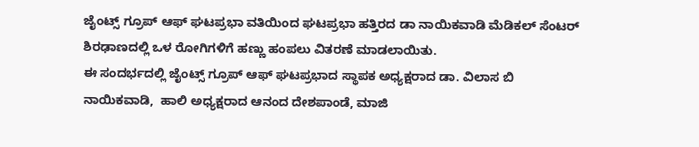ಜೈಂಟ್ಸ್ ಗ್ರೂಪ್ ಆಫ್ ಘಟಪ್ರಭಾ ವತಿಯಿಂದ ಘಟಪ್ರಭಾ ಹತ್ತಿರದ ಡಾ ನಾಯಿಕವಾಡಿ ಮೆಡಿಕಲ್ ಸೆಂಟರ್ ಶಿರಢಾಣದಲ್ಲಿ ಒಳ ರೋಗಿಗಳಿಗೆ ಹಣ್ಣು ಹಂಪಲು ವಿತರಣೆ ಮಾಡಲಾಯಿತು.
ಈ ಸಂದರ್ಭದಲ್ಲಿ ಜೈಂಟ್ಸ್ ಗ್ರೂಪ್ ಆಫ್ ಘಟಪ್ರಭಾದ ಸ್ಥಾಪಕ ಅಧ್ಯಕ್ಷರಾದ ಡಾ. ವಿಲಾಸ ಬಿ ನಾಯಿಕವಾಡಿ,  ಹಾಲಿ ಅಧ್ಯಕ್ಷರಾದ ಆನಂದ ದೇಶಪಾಂಡೆ, ಮಾಜಿ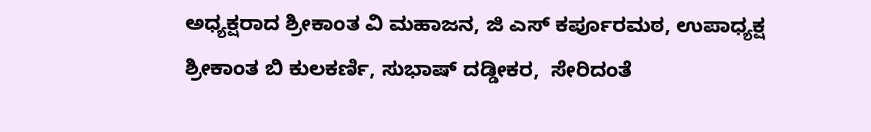ಅಧ್ಯಕ್ಷರಾದ ಶ್ರೀಕಾಂತ ವಿ ಮಹಾಜನ, ಜಿ ಎಸ್ ಕರ್ಪೂರಮಠ, ಉಪಾಧ್ಯಕ್ಷ ಶ್ರೀಕಾಂತ ಬಿ ಕುಲಕರ್ಣಿ, ಸುಭಾಷ್ ದಡ್ಡೀಕರ,  ಸೇರಿದಂತೆ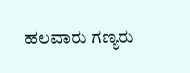ಹಲವಾರು ಗಣ್ಯರು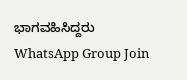ಭಾಗವಹಿಸಿದ್ದರು
WhatsApp Group Join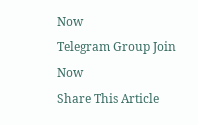Now
Telegram Group Join Now
Share This Article